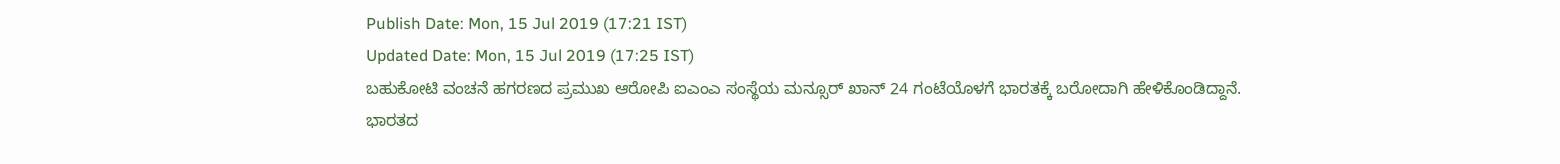Publish Date: Mon, 15 Jul 2019 (17:21 IST)
Updated Date: Mon, 15 Jul 2019 (17:25 IST)
ಬಹುಕೋಟಿ ವಂಚನೆ ಹಗರಣದ ಪ್ರಮುಖ ಆರೋಪಿ ಐಎಂಎ ಸಂಸ್ಥೆಯ ಮನ್ಸೂರ್ ಖಾನ್ 24 ಗಂಟೆಯೊಳಗೆ ಭಾರತಕ್ಕೆ ಬರೋದಾಗಿ ಹೇಳಿಕೊಂಡಿದ್ದಾನೆ.
ಭಾರತದ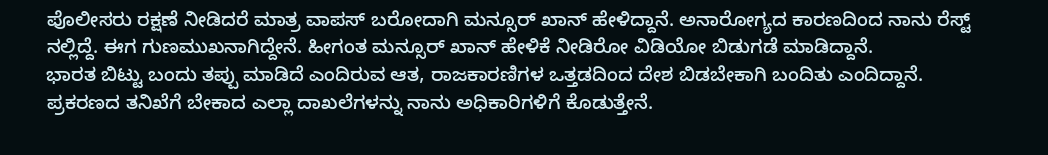ಪೊಲೀಸರು ರಕ್ಷಣೆ ನೀಡಿದರೆ ಮಾತ್ರ ವಾಪಸ್ ಬರೋದಾಗಿ ಮನ್ಸೂರ್ ಖಾನ್ ಹೇಳಿದ್ದಾನೆ. ಅನಾರೋಗ್ಯದ ಕಾರಣದಿಂದ ನಾನು ರೆಸ್ಟ್ ನಲ್ಲಿದ್ದೆ. ಈಗ ಗುಣಮುಖನಾಗಿದ್ದೇನೆ. ಹೀಗಂತ ಮನ್ಸೂರ್ ಖಾನ್ ಹೇಳಿಕೆ ನೀಡಿರೋ ವಿಡಿಯೋ ಬಿಡುಗಡೆ ಮಾಡಿದ್ದಾನೆ.
ಭಾರತ ಬಿಟ್ಟು ಬಂದು ತಪ್ಪು ಮಾಡಿದೆ ಎಂದಿರುವ ಆತ, ರಾಜಕಾರಣಿಗಳ ಒತ್ತಡದಿಂದ ದೇಶ ಬಿಡಬೇಕಾಗಿ ಬಂದಿತು ಎಂದಿದ್ದಾನೆ.
ಪ್ರಕರಣದ ತನಿಖೆಗೆ ಬೇಕಾದ ಎಲ್ಲಾ ದಾಖಲೆಗಳನ್ನು ನಾನು ಅಧಿಕಾರಿಗಳಿಗೆ ಕೊಡುತ್ತೇನೆ.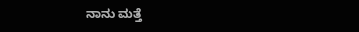ನಾನು ಮತ್ತೆ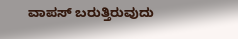ವಾಪಸ್ ಬರುತ್ತಿರುವುದು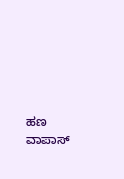ಹಣ ವಾಪಾಸ್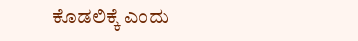ಕೊಡಲಿಕ್ಕೆ ಎಂದು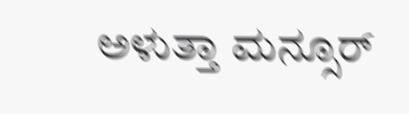ಅಳುತ್ತಾ ಮನ್ಸೂರ್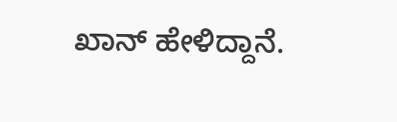ಖಾನ್ ಹೇಳಿದ್ದಾನೆ.